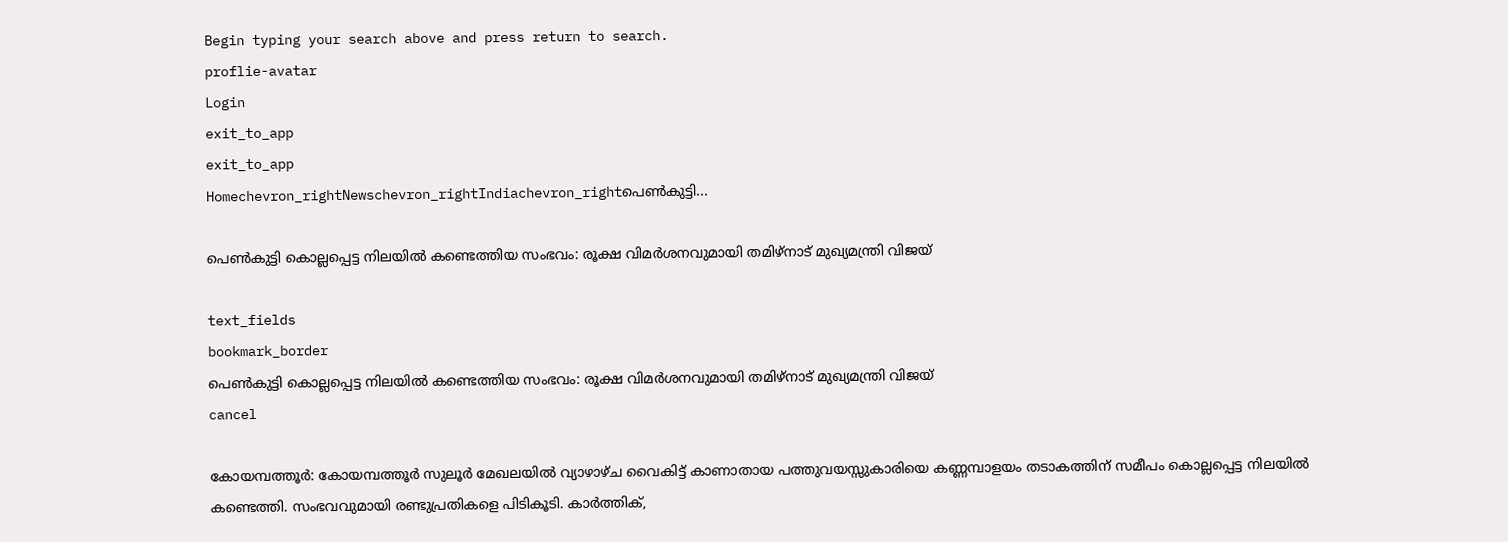Begin typing your search above and press return to search.
proflie-avatar
Login
exit_to_app
exit_to_app
Homechevron_rightNewschevron_rightIndiachevron_rightപെൺകുട്ടി...

പെൺകുട്ടി കൊല്ലപ്പെട്ട നിലയിൽ കണ്ടെത്തിയ സംഭവം: രൂക്ഷ വിമർശനവുമായി തമിഴ്നാട് മുഖ്യമന്ത്രി വിജയ്

text_fields
bookmark_border
പെൺകുട്ടി കൊല്ലപ്പെട്ട നിലയിൽ കണ്ടെത്തിയ സംഭവം: രൂക്ഷ വിമർശനവുമായി തമിഴ്നാട് മുഖ്യമന്ത്രി വിജയ്
cancel

കോയമ്പത്തൂർ: കോയമ്പത്തൂർ സുലൂർ മേഖലയിൽ വ്യാഴാഴ്ച വൈകിട്ട് കാണാതായ പത്തുവയസ്സുകാരിയെ കണ്ണമ്പാളയം തടാകത്തിന് സമീപം കൊല്ലപ്പെട്ട നിലയിൽ കണ്ടെത്തി. സംഭവവുമായി രണ്ടുപ്രതികളെ പിടികൂടി. കാർത്തിക്,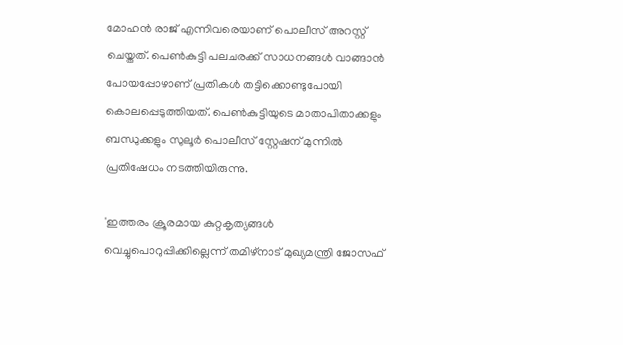മോഹൻ രാജ് എന്നിവരെയാണ് പൊലീസ് അറസ്റ്റ് ചെയ്തത്. പെൺകുട്ടി പലചരക്ക് സാധനങ്ങൾ വാങ്ങാൻ പോയപ്പോഴാണ് പ്രതികൾ തട്ടിക്കൊണ്ടുപോയി കൊലപ്പെടുത്തിയത്. പെൺകുട്ടിയുടെ മാതാപിതാക്കളും ബന്ധുക്കളും സുലൂർ പൊലീസ് സ്റ്റേഷന് മുന്നിൽ പ്രതിഷേധം നടത്തിയിരുന്നു.

'ഇത്തരം ക്രൂരമായ കുറ്റകൃത്യങ്ങൾ വെച്ചുപൊറുപ്പിക്കില്ലെന്ന് തമിഴ്‌നാട് മുഖ്യമന്ത്രി ജോസഫ്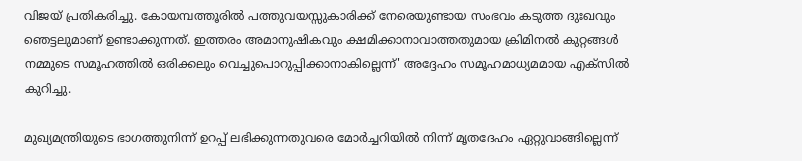വിജയ് പ്രതികരിച്ചു. കോയമ്പത്തൂരിൽ പത്തുവയസ്സുകാരിക്ക് നേരെയുണ്ടായ സംഭവം കടുത്ത ദുഃഖവും ഞെട്ടലുമാണ് ഉണ്ടാക്കുന്നത്. ഇത്തരം അമാനുഷികവും ക്ഷമിക്കാനാവാത്തതുമായ ക്രിമിനൽ കുറ്റങ്ങൾ നമ്മുടെ സമൂഹത്തിൽ ഒരിക്കലും വെച്ചുപൊറുപ്പിക്കാനാകില്ലെന്ന്' അദ്ദേഹം സമൂഹമാധ്യമമായ എക്സിൽ കുറിച്ചു.

മുഖ്യമന്ത്രിയുടെ ഭാഗത്തുനിന്ന് ഉറപ്പ് ലഭിക്കുന്നതുവരെ മോർച്ചറിയിൽ നിന്ന് മൃതദേഹം ഏറ്റുവാങ്ങില്ലെന്ന്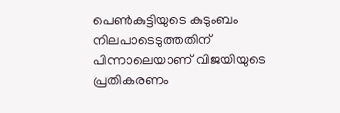പെൺകുട്ടിയുടെ കുടുംബം നിലപാടെടുത്തതിന് പിന്നാലെയാണ് വിജയിയുടെ പ്രതികരണം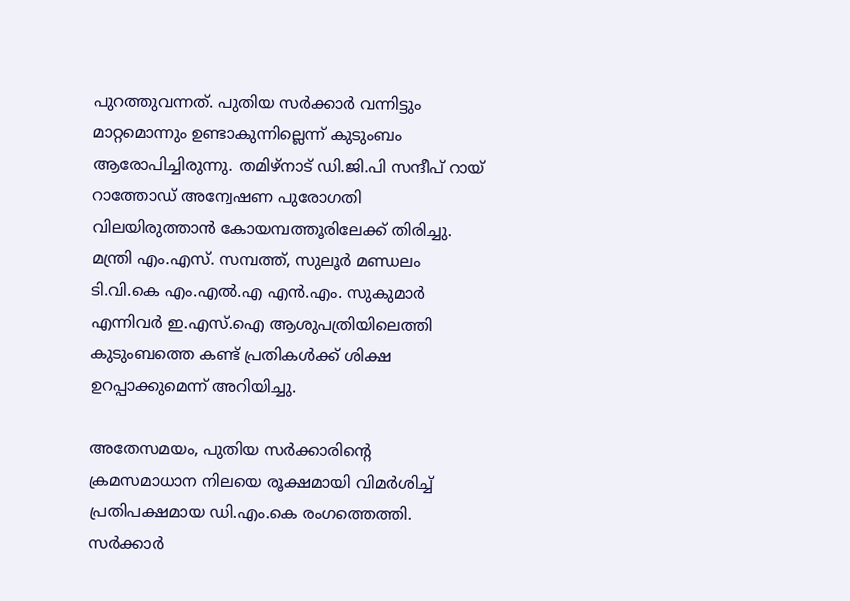പുറത്തുവന്നത്. പുതിയ സർക്കാർ വന്നിട്ടും മാറ്റമൊന്നും ഉണ്ടാകുന്നില്ലെന്ന് കുടുംബം ആരോപിച്ചിരുന്നു. തമിഴ്‌നാട് ഡി.ജി.പി സന്ദീപ് റായ് റാത്തോഡ് അന്വേഷണ പുരോഗതി വിലയിരുത്താൻ കോയമ്പത്തൂരിലേക്ക് തിരിച്ചു. മന്ത്രി എം.എസ്. സമ്പത്ത്, സുലൂർ മണ്ഡലം ടി.വി.കെ എം.എൽ.എ എൻ.എം. സുകുമാർ എന്നിവർ ഇ.എസ്.ഐ ആശുപത്രിയിലെത്തി കുടുംബത്തെ കണ്ട് പ്രതികൾക്ക് ശിക്ഷ ഉറപ്പാക്കുമെന്ന് അറിയിച്ചു.

അതേസമയം, പുതിയ സർക്കാരിന്റെ ക്രമസമാധാന നിലയെ രൂക്ഷമായി വിമർശിച്ച് പ്രതിപക്ഷമായ ഡി.എം.കെ രംഗത്തെത്തി. സർക്കാർ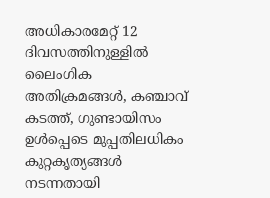അധികാരമേറ്റ് 12 ദിവസത്തിനുള്ളിൽ ലൈംഗിക അതിക്രമങ്ങൾ, കഞ്ചാവ് കടത്ത്, ഗുണ്ടായിസം ഉൾപ്പെടെ മുപ്പതിലധികം കുറ്റകൃത്യങ്ങൾ നടന്നതായി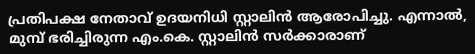പ്രതിപക്ഷ നേതാവ് ഉദയനിധി സ്റ്റാലിൻ ആരോപിച്ചു. എന്നാൽ, മുമ്പ് ഭരിച്ചിരുന്ന എം.കെ. സ്റ്റാലിൻ സർക്കാരാണ്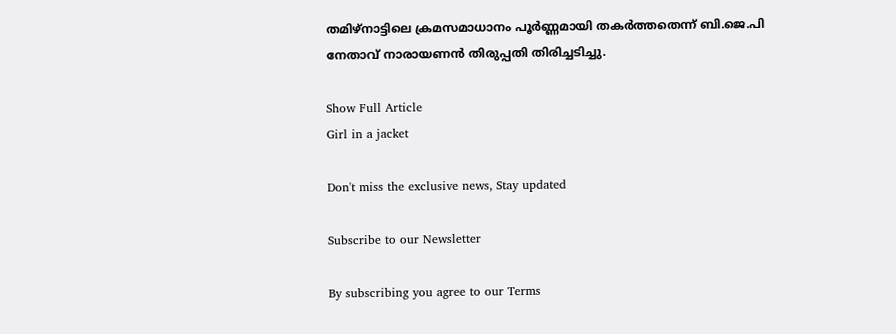തമിഴ്‌നാട്ടിലെ ക്രമസമാധാനം പൂർണ്ണമായി തകർത്തതെന്ന് ബി.ജെ.പി നേതാവ് നാരായണൻ തിരുപ്പതി തിരിച്ചടിച്ചു.

Show Full Article
Girl in a jacket

Don't miss the exclusive news, Stay updated

Subscribe to our Newsletter

By subscribing you agree to our Terms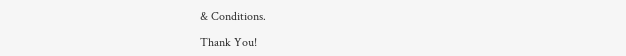& Conditions.

Thank You!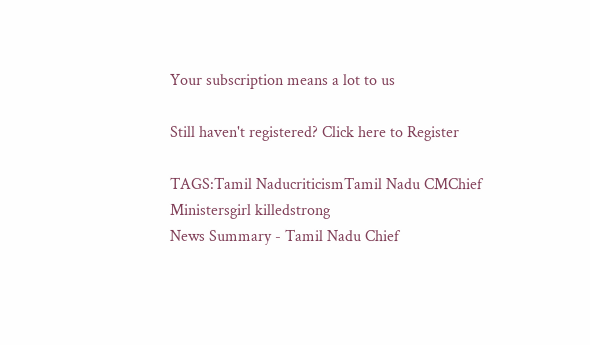Your subscription means a lot to us

Still haven't registered? Click here to Register

TAGS:Tamil NaducriticismTamil Nadu CMChief Ministersgirl killedstrong
News Summary - Tamil Nadu Chief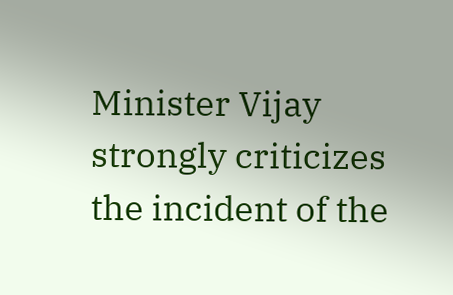Minister Vijay strongly criticizes the incident of the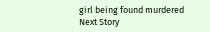girl being found murdered
Next Story